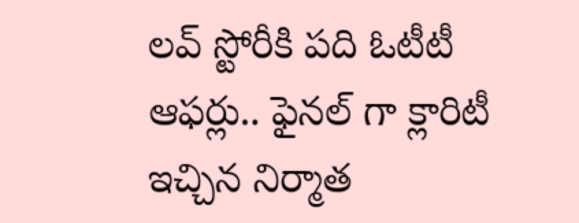లవ్ స్టోరీకి పది ఓటీటీ ఆఫర్లు.. ఫైనల్ గా క్లారిటీ ఇచ్చిన నిర్మాత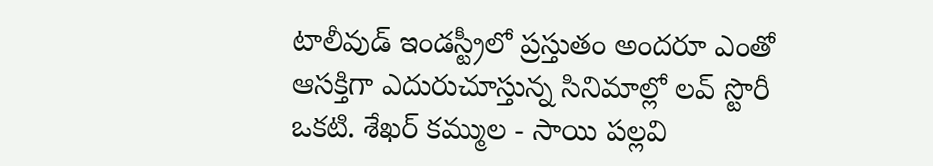టాలీవుడ్ ఇండస్ట్రీలో ప్రస్తుతం అందరూ ఎంతో ఆసక్తిగా ఎదురుచూస్తున్న సినిమాల్లో లవ్ స్టొరీ ఒకటి. శేఖర్ కమ్ముల - సాయి పల్లవి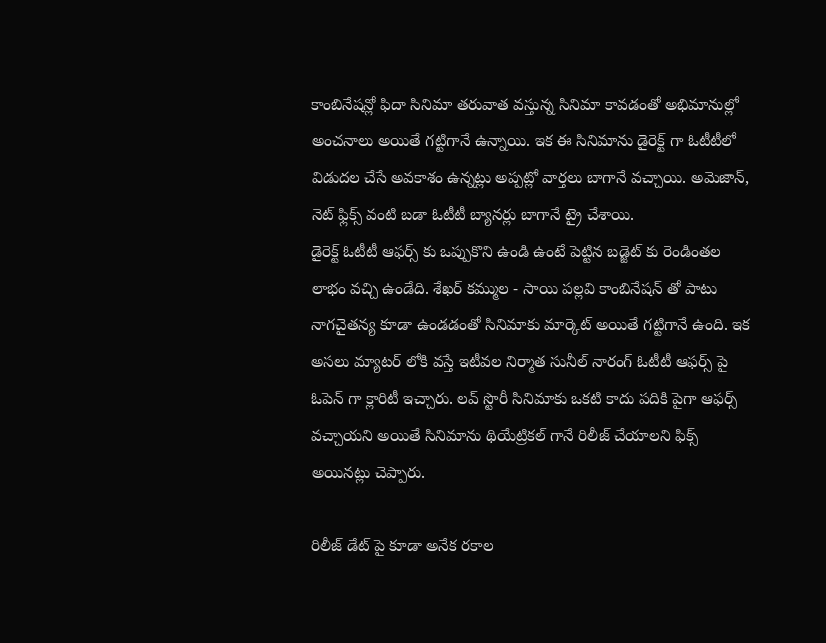కాంబినేషన్లో ఫిదా సినిమా తరువాత వస్తున్న సినిమా కావడంతో అభిమానుల్లో అంచనాలు అయితే గట్టిగానే ఉన్నాయి. ఇక ఈ సినిమాను డైరెక్ట్ గా ఓటీటీలో విడుదల చేసే అవకాశం ఉన్నట్లు అప్పట్లో వార్తలు బాగానే వచ్చాయి. అమెజాన్, నెట్ ఫ్లిక్స్ వంటి బడా ఓటీటీ బ్యానర్లు బాగానే ట్రై చేశాయి.
డైరెక్ట్ ఓటీటీ ఆఫర్స్ కు ఒప్పుకొని ఉండి ఉంటే పెట్టిన బడ్జెట్ కు రెండింతల లాభం వచ్చి ఉండేది. శేఖర్ కమ్ముల - సాయి పల్లవి కాంబినేషన్ తో పాటు నాగచైతన్య కూడా ఉండడంతో సినిమాకు మార్కెట్ అయితే గట్టిగానే ఉంది. ఇక అసలు మ్యాటర్ లోకి వస్తే ఇటీవల నిర్మాత సునీల్ నారంగ్ ఓటీటీ ఆఫర్స్ పై ఓపెన్ గా క్లారిటీ ఇచ్చారు. లవ్ స్టొరీ సినిమాకు ఒకటి కాదు పదికి పైగా ఆఫర్స్ వచ్చాయని అయితే సినిమాను థియేట్రికల్ గానే రిలీజ్ చేయాలని ఫిక్స్ అయినట్లు చెప్పారు.

రిలీజ్ డేట్ పై కూడా అనేక రకాల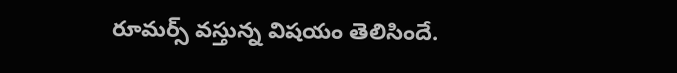రూమర్స్ వస్తున్న విషయం తెలిసిందే.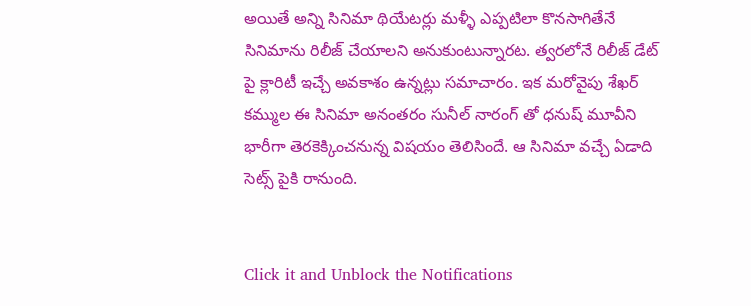అయితే అన్ని సినిమా థియేటర్లు మళ్ళీ ఎప్పటిలా కొనసాగితేనే సినిమాను రిలీజ్ చేయాలని అనుకుంటున్నారట. త్వరలోనే రిలీజ్ డేట్ పై క్లారిటీ ఇచ్చే అవకాశం ఉన్నట్లు సమాచారం. ఇక మరోవైపు శేఖర్ కమ్ముల ఈ సినిమా అనంతరం సునీల్ నారంగ్ తో ధనుష్ మూవీని భారీగా తెరకెక్కించనున్న విషయం తెలిసిందే. ఆ సినిమా వచ్చే ఏడాది సెట్స్ పైకి రానుంది.


Click it and Unblock the Notifications